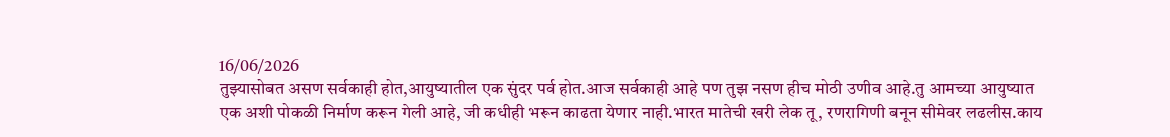16/06/2026
तुझ्यासोबत असण सर्वकाही होत,आयुष्यातील एक सुंदर पर्व होत.आज सर्वकाही आहे पण तुझ नसण हीच मोठी उणीव आहे.तु आमच्या आयुष्यात एक अशी पोकळी निर्माण करून गेली आहे, जी कधीही भरून काढता येणार नाही.भारत मातेची खरी लेक तू, रणरागिणी बनून सीमेवर लढलीस.काय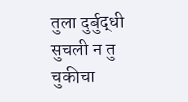तुला दुर्बुद्धी सुचली न तु चुकीचा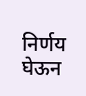निर्णय घेऊन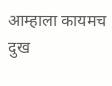आम्हाला कायमच दुख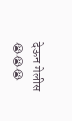देऊन गेलीस 😭😭😭